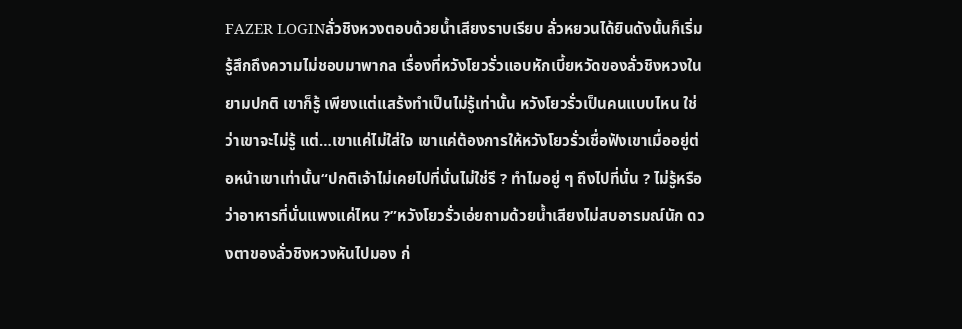FAZER LOGINลั่วชิงหวงตอบด้วยน้ำเสียงราบเรียบ ลั่วหยวนได้ยินดังนั้นก็เริ่มรู้สึกถึงความไม่ชอบมาพากล เรื่องที่หวังโยวรั่วแอบหักเบี้ยหวัดของลั่วชิงหวงในยามปกติ เขาก็รู้ เพียงแต่แสร้งทำเป็นไม่รู้เท่านั้น หวังโยวรั่วเป็นคนแบบไหน ใช่ว่าเขาจะไม่รู้ แต่…เขาแค่ไม่ใส่ใจ เขาแค่ต้องการให้หวังโยวรั่วเชื่อฟังเขาเมื่ออยู่ต่อหน้าเขาเท่านั้น“ปกติเจ้าไม่เคยไปที่นั่นไม่ใช่รึ ? ทำไมอยู่ ๆ ถึงไปที่นั่น ? ไม่รู้หรือว่าอาหารที่นั่นแพงแค่ไหน ?”หวังโยวรั่วเอ่ยถามด้วยน้ำเสียงไม่สบอารมณ์นัก ดวงตาของลั่วชิงหวงหันไปมอง ก่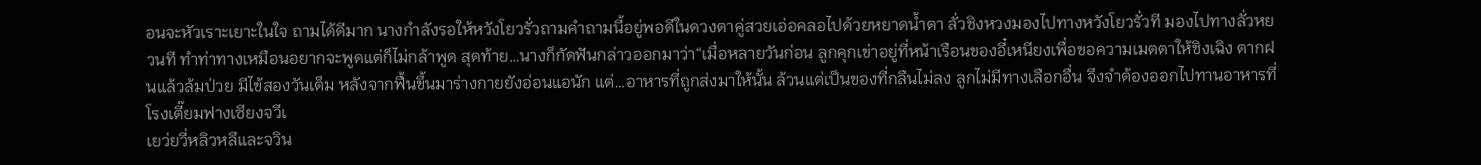อนจะหัวเราะเยาะในใจ ถามได้ดีมาก นางกำลังรอให้หวังโยวรั่วถามคำถามนี้อยู่พอดีในดวงตาคู่สวยเอ่อคลอไปด้วยหยาดน้ำตา ลั่วชิงหวงมองไปทางหวังโยวรั่วที มองไปทางลั่วหยวนที ทำท่าทางเหมือนอยากจะพูดแต่ก็ไม่กล้าพูด สุดท้าย…นางก็กัดฟันกล่าวออกมาว่า“เมื่อหลายวันก่อน ลูกคุกเข่าอยู่ที่หน้าเรือนของอี๋เหนียงเพื่อขอความเมตตาให้ชิงเฉิง ตากฝนแล้วล้มป่วย มีไข้สองวันเต็ม หลังจากฟื้นขึ้นมาร่างกายยังอ่อนแอนัก แต่…อาหารที่ถูกส่งมาให้นั้น ล้วนแต่เป็นของที่กลืนไม่ลง ลูกไม่มีทางเลือกอื่น จึงจำต้องออกไปทานอาหารที่โรงเตี๊ยมฟางเซียงจวีเ
เยว่ยวี่หลิวหลีและจวิน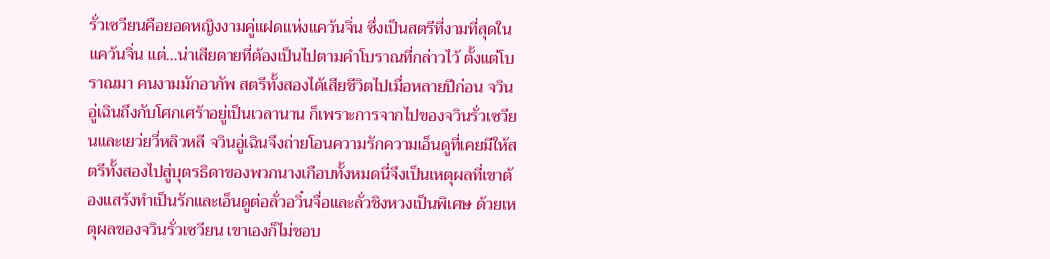รั่วเซวียนคือยอดหญิงงามคู่แฝดแห่งแคว้นจิ่น ซึ่งเป็นสตรีที่งามที่สุดในแคว้นจิ่น แต่…น่าเสียดายที่ต้องเป็นไปตามคำโบราณที่กล่าวไว้ ตั้งแต่โบราณมา คนงามมักอาภัพ สตรีทั้งสองได้เสียชีวิตไปเมื่อหลายปีก่อน จวินอู่เฉินถึงกับโศกเศร้าอยู่เป็นเวลานาน ก็เพราะการจากไปของจวินรั่วเซวียนและเยว่ยวี่หลิวหลี จวินอู่เฉินจึงถ่ายโอนความรักความเอ็นดูที่เคยมีให้สตรีทั้งสองไปสู่บุตรธิดาของพวกนางเกือบทั้งหมดนี่จึงเป็นเหตุผลที่เขาต้องแสร้งทำเป็นรักและเอ็นดูต่อลั่วอวิ๋นจื่อและลั่วชิงหวงเป็นพิเศษ ด้วยเหตุผลของจวินรั่วเซวียน เขาเองก็ไม่ชอบ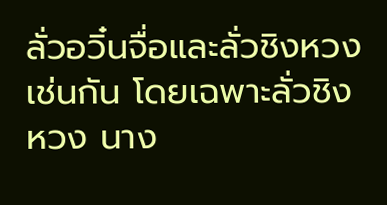ลั่วอวิ๋นจื่อและลั่วชิงหวงเช่นกัน โดยเฉพาะลั่วชิงหวง นาง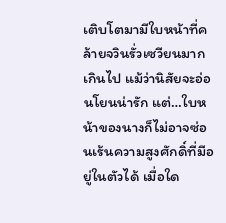เติบโตมามีใบหน้าที่คล้ายจวินรั่วเซวียนมากเกินไป แม้ว่านิสัยจะอ่อนโยนน่ารัก แต่…ใบหน้าของนางก็ไม่อาจซ่อนเร้นความสูงศักดิ์ที่มีอยู่ในตัวได้ เมื่อใด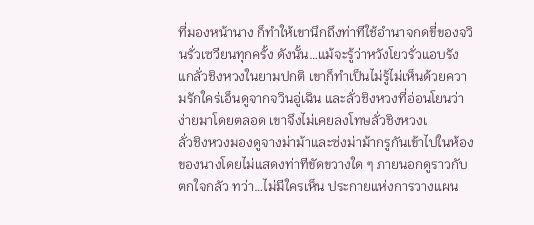ที่มองหน้านาง ก็ทำให้เขานึกถึงท่าทีใช้อำนาจกดขี่ของจวินรั่วเซวียนทุกครั้ง ดังนั้น…แม้จะรู้ว่าหวังโยวรั่วแอบรังแกลั่วชิงหวงในยามปกติ เขาก็ทำเป็นไม่รู้ไม่เห็นด้วยความรักใคร่เอ็นดูจากจวินอู่เฉิน และลั่วชิงหวงที่อ่อนโยนว่าง่ายมาโดยตลอด เขาจึงไม่เคยลงโทษลั่วชิงหวงเ
ลั่วชิงหวงมองดูจางม่าม้าและซ่งม่าม้ากรูกันเข้าไปในห้องของนางโดยไม่แสดงท่าทีขัดขวางใด ๆ ภายนอกดูราวกับตกใจกลัว ทว่า…ไม่มีใครเห็น ประกายแห่งการวางแผน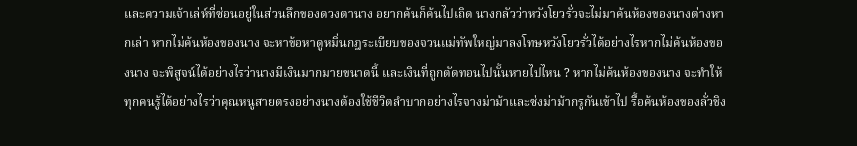และความเจ้าเล่ห์ที่ซ่อนอยู่ในส่วนลึกของดวงตานาง อยากค้นก็ค้นไปเถิด นางกลัวว่าหวังโยวรั่วจะไม่มาค้นห้องของนางต่างหากเล่า หากไม่ค้นห้องของนาง จะหาข้อหาดูหมิ่นกฎระเบียบของจวนแม่ทัพใหญ่มาลงโทษหวังโยวรั่วได้อย่างไรหากไม่ค้นห้องของนาง จะพิสูจน์ได้อย่างไรว่านางมีเงินมากมายขนาดนี้ และเงินที่ถูกตัดทอนไปนั้นหายไปไหน ? หากไม่ค้นห้องของนาง จะทำให้ทุกคนรู้ได้อย่างไรว่าคุณหนูสายตรงอย่างนางต้องใช้ชีวิตลำบากอย่างไรจางม่าม้าและซ่งม่าม้ากรูกันเข้าไป รื้อค้นห้องของลั่วชิง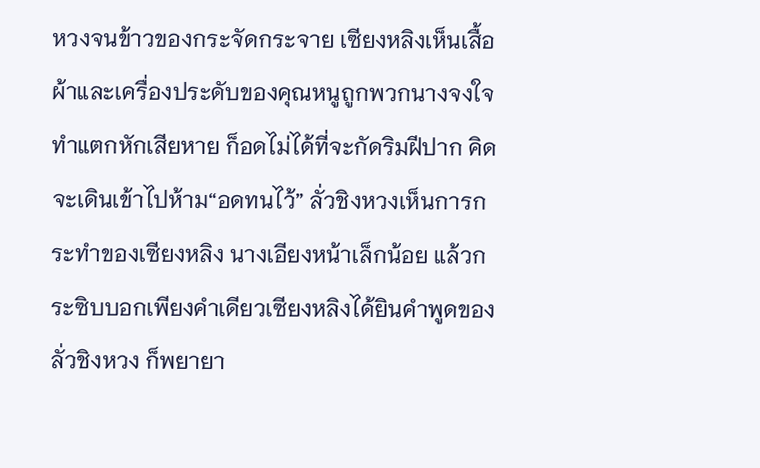หวงจนข้าวของกระจัดกระจาย เซียงหลิงเห็นเสื้อผ้าและเครื่องประดับของคุณหนูถูกพวกนางจงใจทำแตกหักเสียหาย ก็อดไม่ได้ที่จะกัดริมฝีปาก คิดจะเดินเข้าไปห้าม“อดทนไว้” ลั่วชิงหวงเห็นการกระทำของเซียงหลิง นางเอียงหน้าเล็กน้อย แล้วกระซิบบอกเพียงคำเดียวเซียงหลิงได้ยินคำพูดของลั่วชิงหวง ก็พยายา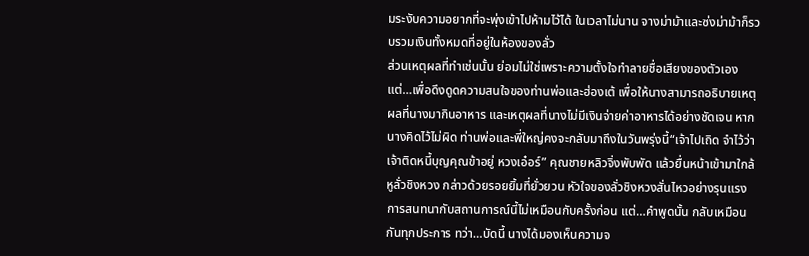มระงับความอยากที่จะพุ่งเข้าไปห้ามไว้ได้ ในเวลาไม่นาน จางม่าม้าและซ่งม่าม้าก็รวบรวมเงินทั้งหมดที่อยู่ในห้องของลั่ว
ส่วนเหตุผลที่ทำเช่นนั้น ย่อมไม่ใช่เพราะความตั้งใจทำลายชื่อเสียงของตัวเอง แต่…เพื่อดึงดูดความสนใจของท่านพ่อและฮ่องเต้ เพื่อให้นางสามารถอธิบายเหตุผลที่นางมากินอาหาร และเหตุผลที่นางไม่มีเงินจ่ายค่าอาหารได้อย่างชัดเจน หากนางคิดไว้ไม่ผิด ท่านพ่อและพี่ใหญ่คงจะกลับมาถึงในวันพรุ่งนี้“เจ้าไปเถิด จำไว้ว่าเจ้าติดหนี้บุญคุณข้าอยู่ หวงเอ๋อร์” คุณชายหลิวจิ่งพับพัด แล้วยื่นหน้าเข้ามาใกล้หูลั่วชิงหวง กล่าวด้วยรอยยิ้มที่ยั่วยวน หัวใจของลั่วชิงหวงสั่นไหวอย่างรุนแรง การสนทนากับสถานการณ์นี้ไม่เหมือนกับครั้งก่อน แต่…คำพูดนั้น กลับเหมือนกันทุกประการ ทว่า…บัดนี้ นางได้มองเห็นความจ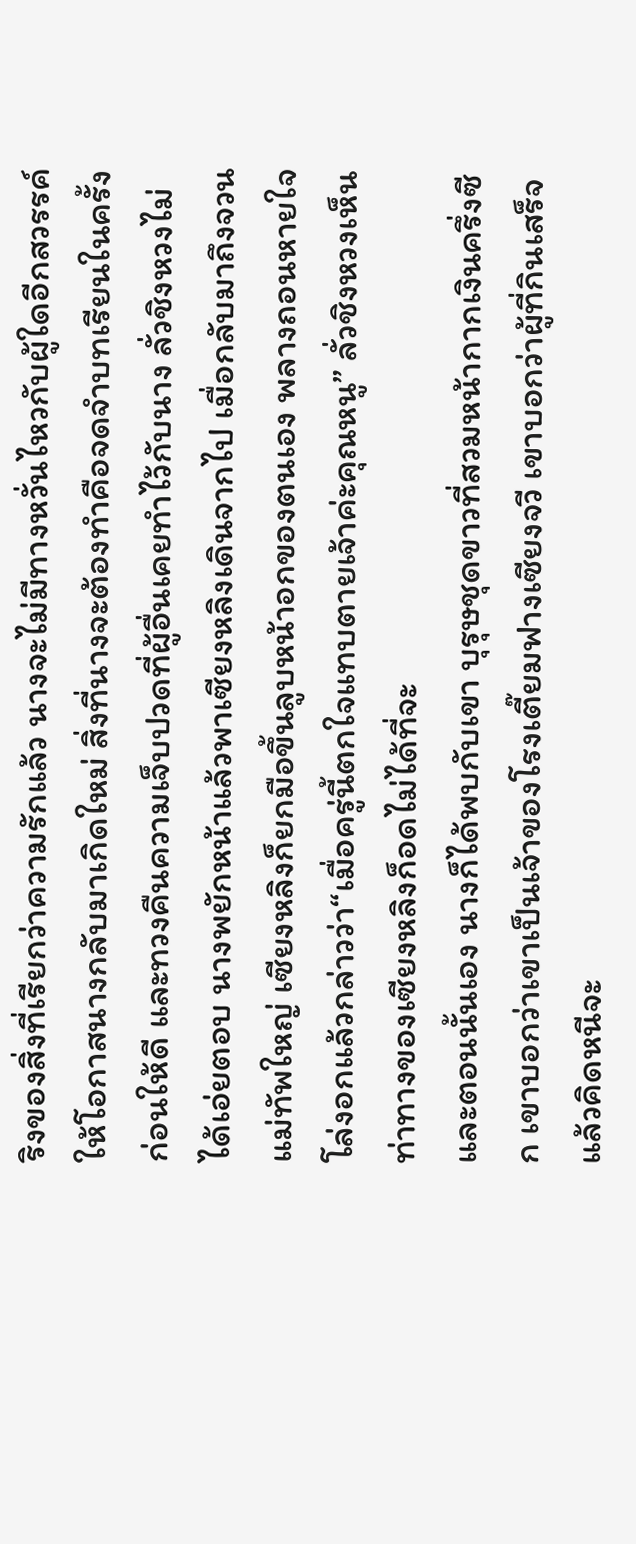ริงของสิ่งที่เรียกว่าความรักแล้ว นางจะไม่มีทางหวั่นไหวกับผู้ใดอีกสวรรค์ให้โอกาสนางกลับมาเกิดใหม่ สิ่งที่นางจะต้องทำคือจดจำบทเรียนในครั้งก่อนให้ดี และทวงคืนความเจ็บปวดที่ผู้อื่นเคยทำไว้กับนาง ลั่วชิงหวงไม่ได้เอ่ยตอบ นางพยักหน้าแล้วพาเซียงหลิงเดินจากไป เมื่อกลับมาถึงจวนแม่ทัพใหญ่ เซียงหลิงก็ยกมือขึ้นลูบหน้าอกของตนเอง พลางถอนหายใจโล่งอกแล้วกล่าวว่า“เมื่อครู่นี้ตกใจแทบตายเจ้าค่ะคุณหนู” ลั่วชิงหวงเห็นท่าทางของเซียงหลิงก็อดไม่ได้ที่จะ
และตอนนั้นเอง นางก็ได้พบกับเขา บุรุษชุดขาวที่สวมหน้ากากเงินครึ่งซีก เขาบอกว่าเขาเป็นเจ้าของโรงเตี๊ยมฟางเซียงจวี เขาบอกว่าผู้ที่กินเสร็จแล้วคิดหนีจะ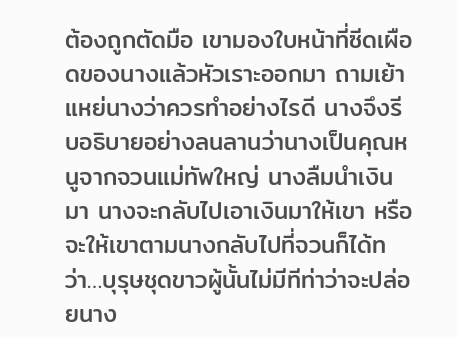ต้องถูกตัดมือ เขามองใบหน้าที่ซีดเผือดของนางแล้วหัวเราะออกมา ถามเย้าแหย่นางว่าควรทำอย่างไรดี นางจึงรีบอธิบายอย่างลนลานว่านางเป็นคุณหนูจากจวนแม่ทัพใหญ่ นางลืมนำเงินมา นางจะกลับไปเอาเงินมาให้เขา หรือจะให้เขาตามนางกลับไปที่จวนก็ได้ทว่า…บุรุษชุดขาวผู้นั้นไม่มีทีท่าว่าจะปล่อยนาง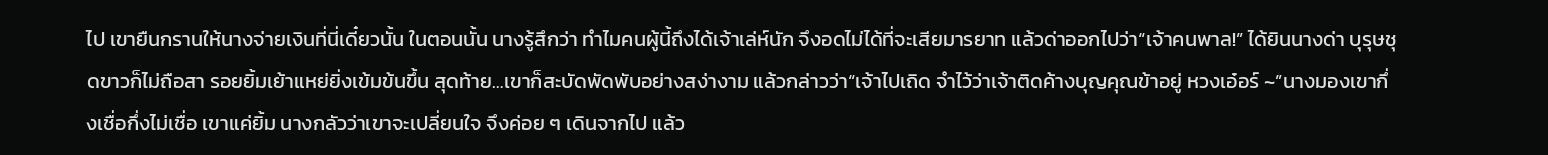ไป เขายืนกรานให้นางจ่ายเงินที่นี่เดี๋ยวนั้น ในตอนนั้น นางรู้สึกว่า ทำไมคนผู้นี้ถึงได้เจ้าเล่ห์นัก จึงอดไม่ได้ที่จะเสียมารยาท แล้วด่าออกไปว่า“เจ้าคนพาล!” ได้ยินนางด่า บุรุษชุดขาวก็ไม่ถือสา รอยยิ้มเย้าแหย่ยิ่งเข้มข้นขึ้น สุดท้าย…เขาก็สะบัดพัดพับอย่างสง่างาม แล้วกล่าวว่า“เจ้าไปเถิด จำไว้ว่าเจ้าติดค้างบุญคุณข้าอยู่ หวงเอ๋อร์ ~”นางมองเขากึ่งเชื่อกึ่งไม่เชื่อ เขาแค่ยิ้ม นางกลัวว่าเขาจะเปลี่ยนใจ จึงค่อย ๆ เดินจากไป แล้ว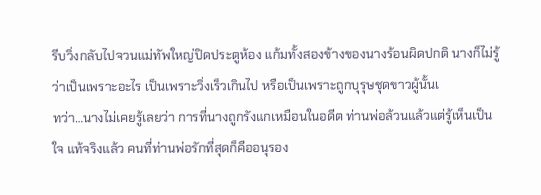รีบวิ่งกลับไปจวนแม่ทัพใหญ่ปิดประตูห้อง แก้มทั้งสองข้างของนางร้อนผิดปกติ นางก็ไม่รู้ว่าเป็นเพราะอะไร เป็นเพราะวิ่งเร็วเกินไป หรือเป็นเพราะถูกบุรุษชุดขาวผู้นั้นเ
ทว่า…นางไม่เคยรู้เลยว่า การที่นางถูกรังแกเหมือนในอดีต ท่านพ่อล้วนแล้วแต่รู้เห็นเป็นใจ แท้จริงแล้ว คนที่ท่านพ่อรักที่สุดก็คืออนุรอง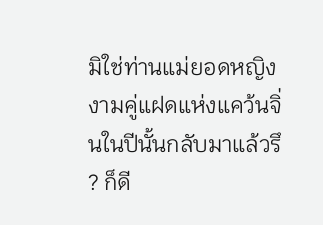มิใช่ท่านแม่ยอดหญิงงามคู่แฝดแห่งแคว้นจิ่นในปีนั้นกลับมาแล้วรึ ? ก็ดี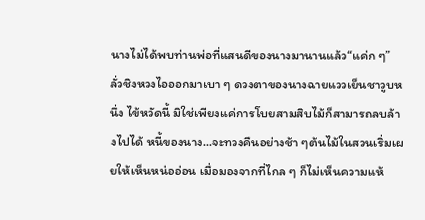นางไม่ได้พบท่านพ่อที่แสนดีของนางมานานแล้ว“แค่ก ๆ” ลั่วชิงหวงไอออกมาเบา ๆ ดวงตาของนางฉายแววเย็นชาวูบหนึ่ง ไข้หวัดนี้ มิใช่เพียงแค่การโบยสามสิบไม้ก็สามารถลบล้างไปได้ หนี้ของนาง...จะทวงคืนอย่างช้า ๆต้นไม้ในสวนเริ่มเผยให้เห็นหน่ออ่อน เมื่อมองจากที่ไกล ๆ ก็ไม่เห็นความแห้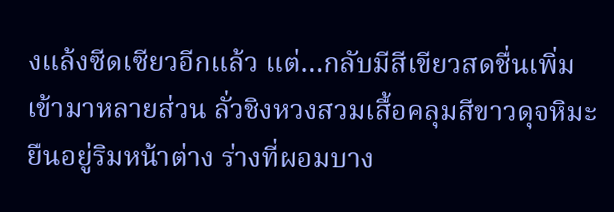งแล้งซีดเซียวอีกแล้ว แต่…กลับมีสีเขียวสดชื่นเพิ่มเข้ามาหลายส่วน ลั่วชิงหวงสวมเสื้อคลุมสีขาวดุจหิมะ ยืนอยู่ริมหน้าต่าง ร่างที่ผอมบาง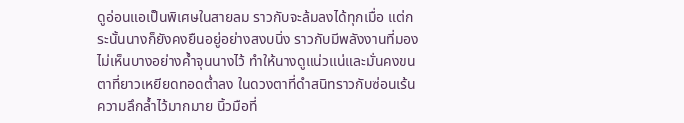ดูอ่อนแอเป็นพิเศษในสายลม ราวกับจะล้มลงได้ทุกเมื่อ แต่กระนั้นนางก็ยังคงยืนอยู่อย่างสงบนิ่ง ราวกับมีพลังงานที่มองไม่เห็นบางอย่างค้ำจุนนางไว้ ทำให้นางดูแน่วแน่และมั่นคงขนตาที่ยาวเหยียดทอดต่ำลง ในดวงตาที่ดำสนิทราวกับซ่อนเร้นความลึกล้ำไว้มากมาย นิ้วมือที่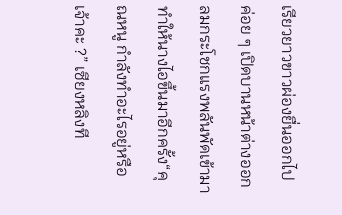เรียวยาวขาวผ่องยื่นออกไป ค่อย ๆ เปิดบานหน้าต่างออก ลมกระโชกแรงพลันพัดเข้ามา ทำให้นางไอขึ้นมาอีกครั้ง“คุณหนู กำลังทำอะไรอยู่หรือเจ้าคะ ?” เซียงหลิงที